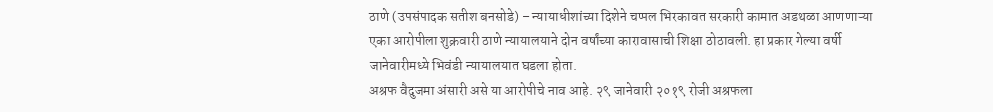ठाणे (उपसंपादक सतीश बनसोडे) – न्यायाधीशांच्या दिशेने चप्पल भिरकावत सरकारी कामात अडथळा आणणाऱ्या एका आरोपीला शुक्रवारी ठाणे न्यायालयाने दोन वर्षांच्या कारावासाची शिक्षा ठोठावली. हा प्रकार गेल्या वर्षी जानेवारीमध्ये भिवंडी न्यायालयात घडला होता.
अश्रफ वैदुजमा अंसारी असे या आरोपीचे नाव आहे. २९ जानेवारी २०१९ रोजी अश्रफला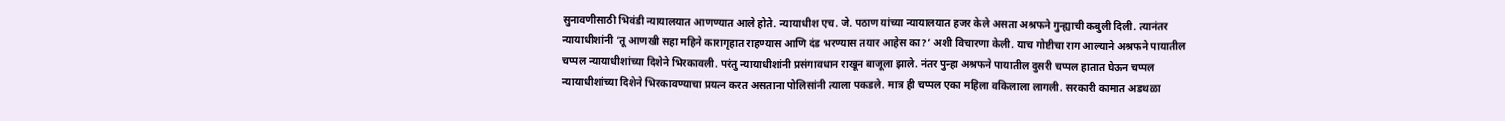सुनावणीसाठी भिवंडी न्यायालयात आणण्यात आले होते. न्यायाधीश एच. जे. पठाण यांच्या न्यायालयात हजर केले असता अश्रफने गुन्ह्याची कबुली दिली. त्यानंतर न्यायाधीशांनी ‘तू आणखी सहा महिने कारागृहात राहण्यास आणि दंड भरण्यास तयार आहेस का?’ अशी विचारणा केली. याच गोष्टीचा राग आल्याने अश्रफने पायातील चप्पल न्यायाधीशांच्या दिशेने भिरकावली. परंतु न्यायाधीशांनी प्रसंगावधान राखून बाजूला झाले. नंतर पुन्हा अश्रफने पायातील दुसरी चप्पल हातात घेऊन चप्पल न्यायाधीशांच्या दिशेने भिरकावण्याचा प्रयत्न करत असताना पोलिसांनी त्याला पकडले. मात्र ही चप्पल एका महिला वकिलाला लागली. सरकारी कामात अडथळा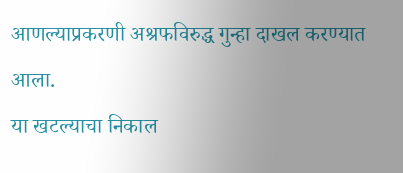आणल्याप्रकरणी अश्रफविरुद्ध गुन्हा दाखल करण्यात आला.
या खटल्याचा निकाल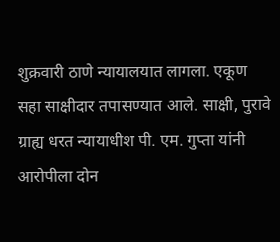शुक्रवारी ठाणे न्यायालयात लागला. एकूण सहा साक्षीदार तपासण्यात आले. साक्षी, पुरावे ग्राह्य धरत न्यायाधीश पी. एम. गुप्ता यांनी आरोपीला दोन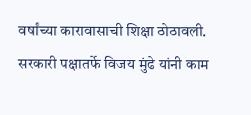वर्षांच्या कारावासाची शिक्षा ठोठावली. सरकारी पक्षातर्फे विजय मुंढे यांनी काम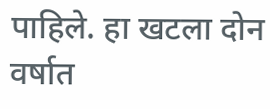पाहिले. हा खटला दोन वर्षात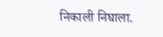निकाली निघाला.